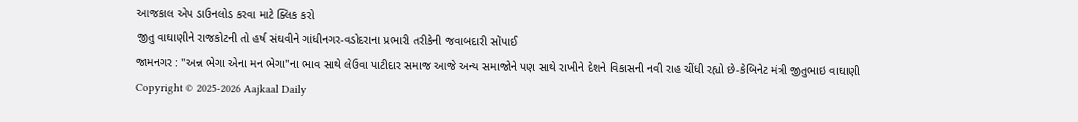આજકાલ એપ ડાઉનલોડ કરવા માટે ક્લિક કરો
જીતુ વાઘાણીને રાજકોટની તો હર્ષ સંઘવીને ગાંધીનગર-વડોદરાના પ્રભારી તરીકેની જવાબદારી સોંપાઈ
જામનગર : "અન્ન ભેગા એના મન ભેગા"ના ભાવ સાથે લેઉવા પાટીદાર સમાજ આજે અન્ય સમાજોને પણ સાથે રાખીને દેશને વિકાસની નવી રાહ ચીંધી રહ્યો છે-કેબિનેટ મંત્રી જીતુભાઇ વાઘાણી
Copyright © 2025-2026 Aajkaal Daily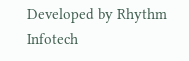Developed by Rhythm Infotech